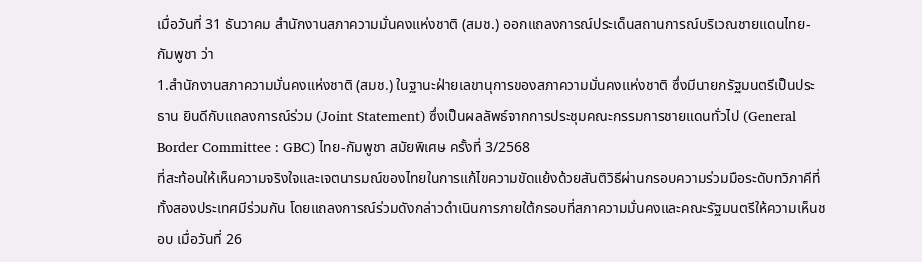เมื่อวันที่ 31 ธันวาคม สำนักงานสภาความมั่นคงแห่งชาติ (สมช.) ออกแถลงการณ์ประเด็นสถานการณ์บริเวณชายแดนไทย-กัมพูชา ว่า
1.สำนักงานสภาความมั่นคงแห่งชาติ (สมช.) ในฐานะฝ่ายเลขานุการของสภาความมั่นคงเเห่งชาติ ซึ่งมีนายกรัฐมนตรีเป็นประธาน ยินดีกับแถลงการณ์ร่วม (Joint Statement) ซึ่งเป็นผลลัพธ์จากการประชุมคณะกรรมการชายแดนทั่วไป (General Border Committee : GBC) ไทย-กัมพูชา สมัยพิเศษ ครั้งที่ 3/2568
ที่สะท้อนให้เห็นความจริงใจและเจตนารมณ์ของไทยในการแก้ไขความขัดแย้งด้วยสันติวิธีผ่านกรอบความร่วมมือระดับทวิภาคีที่ทั้งสองประเทศมีร่วมกัน โดยแถลงการณ์ร่วมดังกล่าวดำเนินการภายใต้กรอบที่สภาความมั่นคงและคณะรัฐมนตรีให้ความเห็นชอบ เมื่อวันที่ 26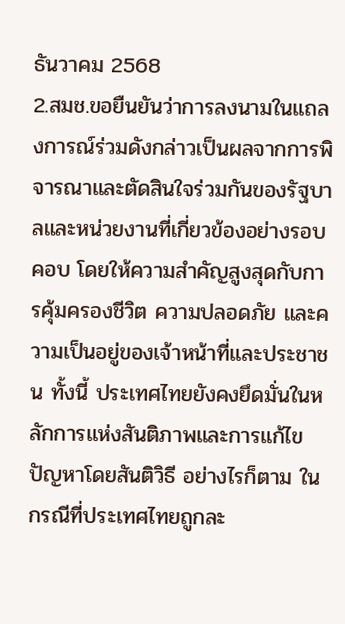ธันวาคม 2568
2.สมช.ขอยืนยันว่าการลงนามในแถลงการณ์ร่วมดังกล่าวเป็นผลจากการพิจารณาและตัดสินใจร่วมกันของรัฐบาลและหน่วยงานที่เกี่ยวข้องอย่างรอบคอบ โดยให้ความสำคัญสูงสุดกับการคุ้มครองชีวิต ความปลอดภัย และความเป็นอยู่ของเจ้าหน้าที่และประชาชน ทั้งนี้ ประเทศไทยยังคงยึดมั่นในหลักการแห่งสันติภาพและการแก้ไขปัญหาโดยสันติวิธี อย่างไรก็ตาม ในกรณีที่ประเทศไทยถูกละ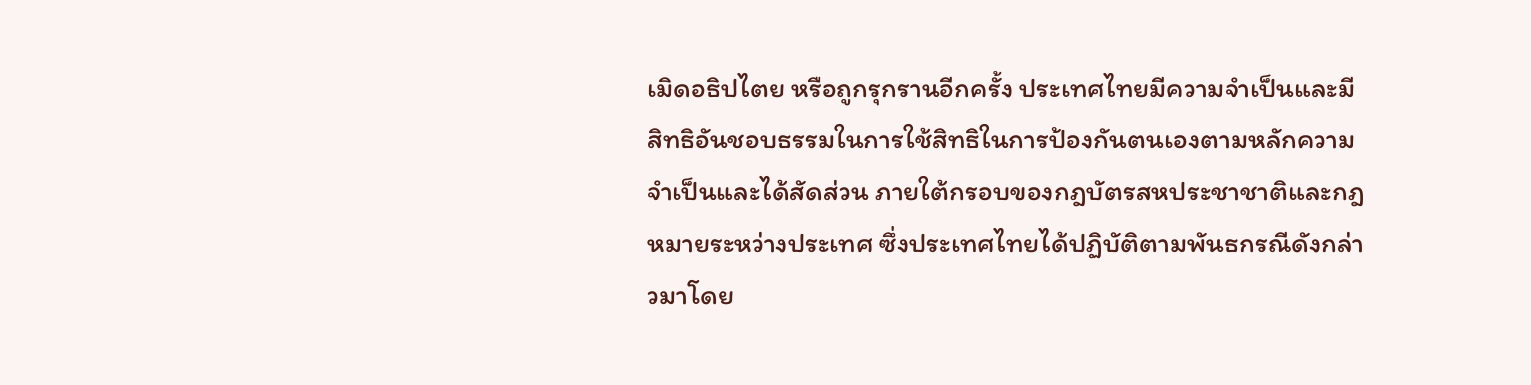เมิดอธิปไตย หรือถูกรุกรานอีกครั้ง ประเทศไทยมีความจำเป็นและมีสิทธิอันชอบธรรมในการใช้สิทธิในการป้องกันตนเองตามหลักความจำเป็นและได้สัดส่วน ภายใต้กรอบของกฎบัตรสหประชาชาติและกฎหมายระหว่างประเทศ ซึ่งประเทศไทยได้ปฏิบัติตามพันธกรณีดังกล่าวมาโดย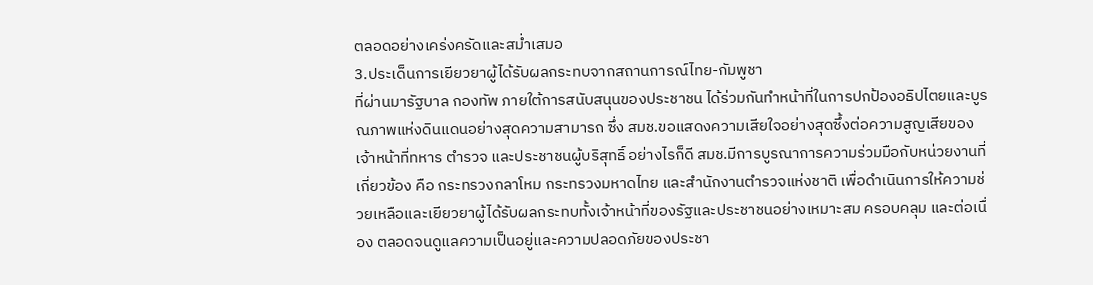ตลอดอย่างเคร่งครัดและสม่ำเสมอ
3.ประเด็นการเยียวยาผู้ได้รับผลกระทบจากสถานการณ์ไทย-กัมพูชา
ที่ผ่านมารัฐบาล กองทัพ ภายใต้การสนับสนุนของประชาชน ได้ร่วมกันทำหน้าที่ในการปกป้องอธิปไตยและบูรณภาพแห่งดินแดนอย่างสุดความสามารถ ซึ่ง สมช.ขอแสดงความเสียใจอย่างสุดซึ้งต่อความสูญเสียของเจ้าหน้าที่ทหาร ตำรวจ และประชาชนผู้บริสุทธิ์ อย่างไรก็ดี สมช.มีการบูรณาการความร่วมมือกับหน่วยงานที่เกี่ยวข้อง คือ กระทรวงกลาโหม กระทรวงมหาดไทย และสำนักงานตำรวจแห่งชาติ เพื่อดำเนินการให้ความช่วยเหลือและเยียวยาผู้ได้รับผลกระทบทั้งเจ้าหน้าที่ของรัฐและประชาชนอย่างเหมาะสม ครอบคลุม และต่อเนื่อง ตลอดจนดูแลความเป็นอยู่และความปลอดภัยของประชา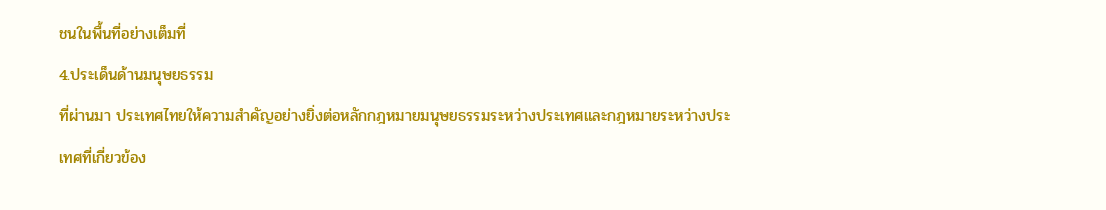ชนในพื้นที่อย่างเต็มที่
4.ประเด็นด้านมนุษยธรรม
ที่ผ่านมา ประเทศไทยให้ความสำคัญอย่างยิ่งต่อหลักกฎหมายมนุษยธรรมระหว่างประเทศและกฎหมายระหว่างประเทศที่เกี่ยวข้อง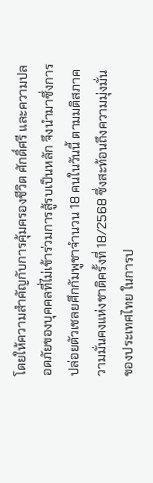โดยให้ความสำคัญกับการคุ้มครองชีวิต ศักดิ์ศรี และความปลอดภัยของบุคคลที่ไม่เข้าร่วมการสู้รบเป็นหลัก จึงนำมาซึ่งการปล่อยตัวเชลยศึกกัมพูชาจำนวน 18 คนในวันนี้ ตามมติสภาความมั่นคงแห่งชาติครั้งที่ 18/2568 ซึ่งสะท้อนถึงความมุ่งมั่นของประเทศไทย ในการป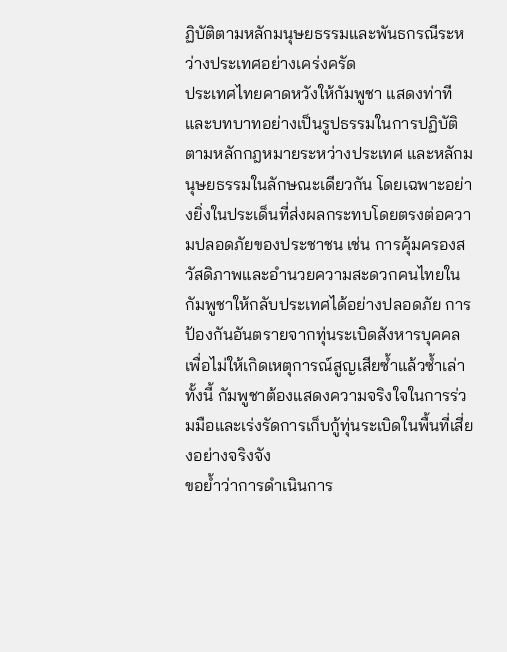ฏิบัติตามหลักมนุษยธรรมและพันธกรณีระหว่างประเทศอย่างเคร่งครัด
ประเทศไทยคาดหวังให้กัมพูชา แสดงท่าทีและบทบาทอย่างเป็นรูปธรรมในการปฏิบัติตามหลักกฎหมายระหว่างประเทศ และหลักมนุษยธรรมในลักษณะเดียวกัน โดยเฉพาะอย่างยิ่งในประเด็นที่ส่งผลกระทบโดยตรงต่อความปลอดภัยของประชาชน เช่น การคุ้มครองสวัสดิภาพและอำนวยความสะดวกคนไทยในกัมพูชาให้กลับประเทศได้อย่างปลอดภัย การป้องกันอันตรายจากทุ่นระเบิดสังหารบุคคล เพื่อไม่ให้เกิดเหตุการณ์สูญเสียซ้ำแล้วซ้ำเล่า ทั้งนี้ กัมพูชาต้องแสดงความจริงใจในการร่วมมือและเร่งรัดการเก็บกู้ทุ่นระเบิดในพื้นที่เสี่ยงอย่างจริงจัง
ขอย้ำว่าการดำเนินการ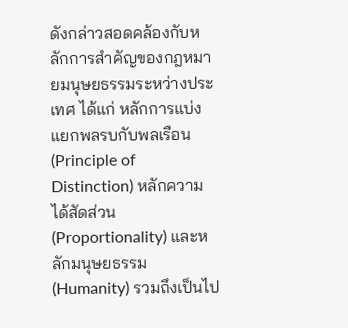ดังกล่าวสอดคล้องกับหลักการสำคัญของกฎหมายมนุษยธรรมระหว่างประเทศ ได้แก่ หลักการแบ่งแยกพลรบกับพลเรือน (Principle of Distinction) หลักความได้สัดส่วน (Proportionality) และหลักมนุษยธรรม (Humanity) รวมถึงเป็นไป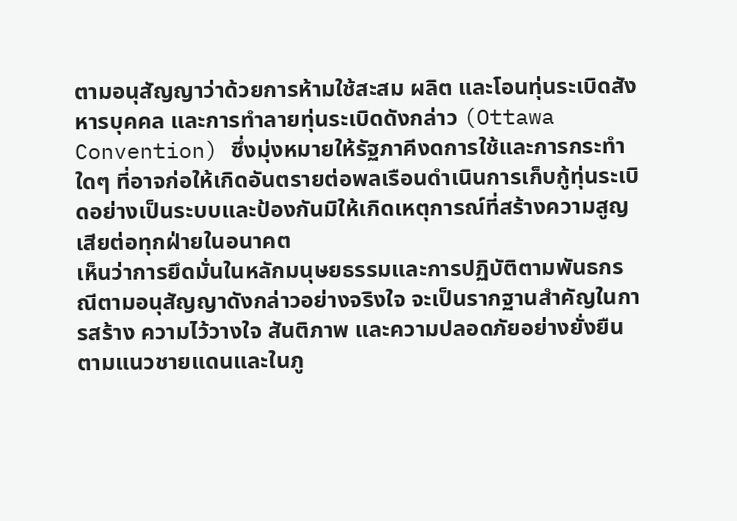ตามอนุสัญญาว่าด้วยการห้ามใช้สะสม ผลิต และโอนทุ่นระเบิดสังหารบุคคล และการทำลายทุ่นระเบิดดังกล่าว (Ottawa Convention) ซึ่งมุ่งหมายให้รัฐภาคีงดการใช้และการกระทำใดๆ ที่อาจก่อให้เกิดอันตรายต่อพลเรือนดำเนินการเก็บกู้ทุ่นระเบิดอย่างเป็นระบบและป้องกันมิให้เกิดเหตุการณ์ที่สร้างความสูญเสียต่อทุกฝ่ายในอนาคต
เห็นว่าการยึดมั่นในหลักมนุษยธรรมและการปฏิบัติตามพันธกรณีตามอนุสัญญาดังกล่าวอย่างจริงใจ จะเป็นรากฐานสำคัญในการสร้าง ความไว้วางใจ สันติภาพ และความปลอดภัยอย่างยั่งยืนตามแนวชายแดนและในภู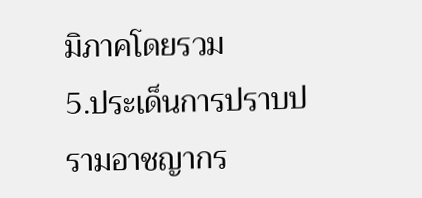มิภาคโดยรวม
5.ประเด็นการปราบปรามอาชญากร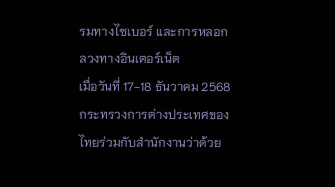รมทางไซเบอร์ และการหลอกลวงทางอินเตอร์เน็ต
เมื่อวันที่ 17-18 ธันวาคม 2568 กระทรวงการต่างประเทศของไทยร่วมกับสำนักงานว่าด้วย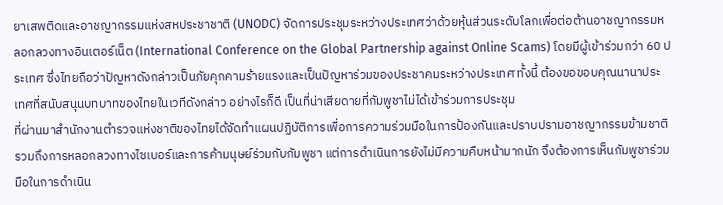ยาเสพติดและอาชญากรรมแห่งสหประชาชาติ (UNODC) จัดการประชุมระหว่างประเทศว่าด้วยหุ้นส่วนระดับโลกเพื่อต่อต้านอาชญากรรมหลอกลวงทางอินเตอร์เน็ต (International Conference on the Global Partnership against Online Scams) โดยมีผู้เข้าร่วมกว่า 60 ประเทศ ซึ่งไทยถือว่าปัญหาดังกล่าวเป็นภัยคุกคามร้ายแรงและเป็นปัญหาร่วมของประชาคมระหว่างประเทศ ทั้งนี้ ต้องขอขอบคุณนานาประเทศที่สนับสนุนบทบาทของไทยในเวทีดังกล่าว อย่างไรก็ดี เป็นที่น่าเสียดายที่กัมพูชาไม่ได้เข้าร่วมการประชุม
ที่ผ่านมาสำนักงานตำรวจแห่งชาติของไทยได้จัดทำแผนปฏิบัติการเพื่อการความร่วมมือในการป้องกันและปราบปรามอาชญากรรมข้ามชาติรวมถึงการหลอกลวงทางไซเบอร์และการค้ามนุษย์ร่วมกับกัมพูชา แต่การดำเนินการยังไม่มีความคืบหน้ามากนัก จึงต้องการเห็นกัมพูชาร่วมมือในการดำเนิน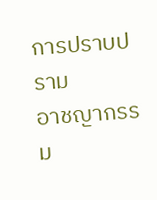การปราบปราม
อาชญากรรม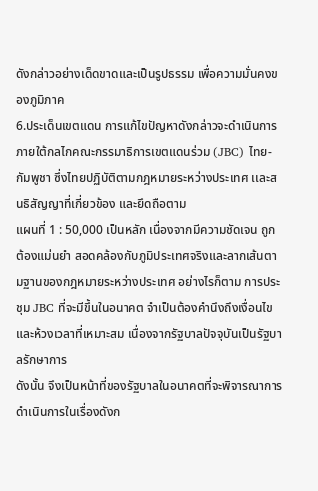ดังกล่าวอย่างเด็ดขาดและเป็นรูปธรรม เพื่อความมั่นคงของภูมิภาค
6.ประเด็นเขตแดน การแก้ไขปัญหาดังกล่าวจะดำเนินการภายใต้กลไกคณะกรรมาธิการเขตแดนร่วม (JBC) ไทย-กัมพูชา ซึ่งไทยปฏิบัติตามกฎหมายระหว่างประเทศ เเละสนธิสัญญาที่เกี่ยวข้อง และยึดถือตาม
แผนที่ 1 : 50,000 เป็นหลัก เนื่องจากมีความชัดเจน ถูกต้องแม่นยำ สอดคล้องกับภูมิประเทศจริงและลากเส้นตามฐานของกฎหมายระหว่างประเทศ อย่างไรก็ตาม การประชุม JBC ที่จะมีขึ้นในอนาคต จำเป็นต้องคำนึงถึงเงื่อนไขและห้วงเวลาที่เหมาะสม เนื่องจากรัฐบาลปัจจุบันเป็นรัฐบาลรักษาการ
ดังนั้น จึงเป็นหน้าที่ของรัฐบาลในอนาคตที่จะพิจารณาการดำเนินการในเรื่องดังก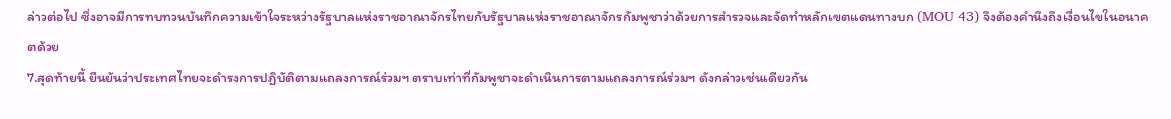ล่าวต่อไป ซึ่งอาจมีการทบทวนบันทึกความเข้าใจระหว่างรัฐบาลแห่งราชอาณาจักรไทยกับรัฐบาลแห่งราชอาณาจักรกัมพูชาว่าด้วยการสำรวจและจัดทำหลักเขตแดนทางบก (MOU 43) จึงต้องคำนึงถึงเงื่อนไขในอนาคตด้วย
7.สุดท้ายนี้ ยืนยันว่าประเทศไทยจะดำรงการปฏิบัติตามแถลงการณ์ร่วมฯ ตราบเท่าที่กัมพูชาจะดำเนินการตามแถลงการณ์ร่วมฯ ดังกล่าวเช่นเดียวกัน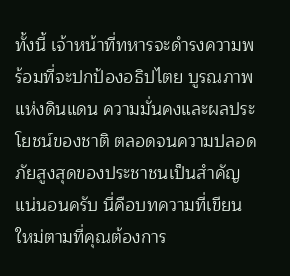ทั้งนี้ เจ้าหน้าที่ทหารจะดำรงความพร้อมที่จะปกป้องอธิปไตย บูรณภาพแห่งดินแดน ความมั่นคงและผลประโยชน์ของชาติ ตลอดจนความปลอดภัยสูงสุดของประชาชนเป็นสำคัญ
แน่นอนครับ นี่คือบทความที่เขียนใหม่ตามที่คุณต้องการ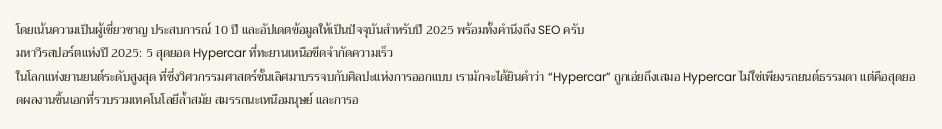โดยเน้นความเป็นผู้เชี่ยวชาญ ประสบการณ์ 10 ปี และอัปเดตข้อมูลให้เป็นปัจจุบันสำหรับปี 2025 พร้อมทั้งคำนึงถึง SEO ครับ
มหาวีรสปอร์ตแห่งปี 2025: 5 สุดยอด Hypercar ที่ทะยานเหนือขีดจำกัดความเร็ว
ในโลกแห่งยานยนต์ระดับสูงสุด ที่ซึ่งวิศวกรรมศาสตร์ชั้นเลิศมาบรรจบกับศิลปะแห่งการออกแบบ เรามักจะได้ยินคำว่า “Hypercar” ถูกเอ่ยถึงเสมอ Hypercar ไม่ใช่เพียงรถยนต์ธรรมดา แต่คือสุดยอดผลงานชิ้นเอกที่รวบรวมเทคโนโลยีล้ำสมัย สมรรถนะเหนือมนุษย์ และการอ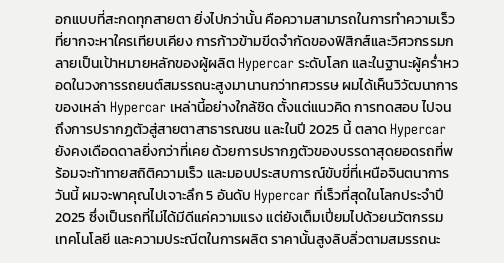อกแบบที่สะกดทุกสายตา ยิ่งไปกว่านั้น คือความสามารถในการทำความเร็วที่ยากจะหาใครเทียบเคียง การก้าวข้ามขีดจำกัดของฟิสิกส์และวิศวกรรมกลายเป็นเป้าหมายหลักของผู้ผลิต Hypercar ระดับโลก และในฐานะผู้คร่ำหวอดในวงการรถยนต์สมรรถนะสูงมานานกว่าทศวรรษ ผมได้เห็นวิวัฒนาการของเหล่า Hypercar เหล่านี้อย่างใกล้ชิด ตั้งแต่แนวคิด การทดสอบ ไปจนถึงการปรากฏตัวสู่สายตาสาธารณชน และในปี 2025 นี้ ตลาด Hypercar ยังคงเดือดดาลยิ่งกว่าที่เคย ด้วยการปรากฏตัวของบรรดาสุดยอดรถที่พร้อมจะท้าทายสถิติความเร็ว และมอบประสบการณ์ขับขี่ที่เหนือจินตนาการ
วันนี้ ผมจะพาคุณไปเจาะลึก 5 อันดับ Hypercar ที่เร็วที่สุดในโลกประจำปี 2025 ซึ่งเป็นรถที่ไม่ได้มีดีแค่ความแรง แต่ยังเต็มเปี่ยมไปด้วยนวัตกรรม เทคโนโลยี และความประณีตในการผลิต ราคานั้นสูงลิบลิ่วตามสมรรถนะ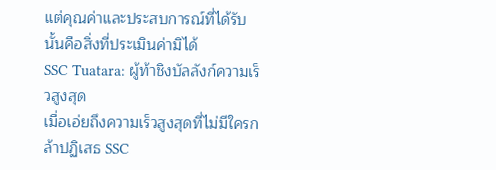แต่คุณค่าและประสบการณ์ที่ได้รับนั้นคือสิ่งที่ประเมินค่ามิได้
SSC Tuatara: ผู้ท้าชิงบัลลังก์ความเร็วสูงสุด
เมื่อเอ่ยถึงความเร็วสูงสุดที่ไม่มีใครกล้าปฏิเสธ SSC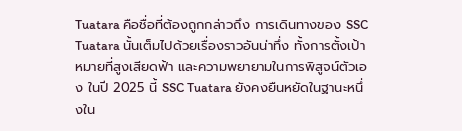Tuatara คือชื่อที่ต้องถูกกล่าวถึง การเดินทางของ SSC Tuatara นั้นเต็มไปด้วยเรื่องราวอันน่าทึ่ง ทั้งการตั้งเป้าหมายที่สูงเสียดฟ้า และความพยายามในการพิสูจน์ตัวเอง ในปี 2025 นี้ SSC Tuatara ยังคงยืนหยัดในฐานะหนึ่งใน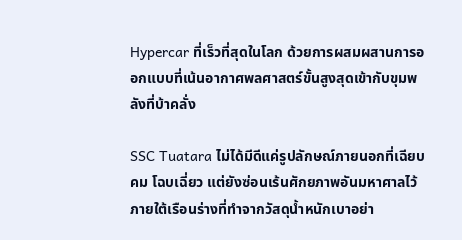Hypercar ที่เร็วที่สุดในโลก ด้วยการผสมผสานการออกแบบที่เน้นอากาศพลศาสตร์ขั้นสูงสุดเข้ากับขุมพลังที่บ้าคลั่ง

SSC Tuatara ไม่ได้มีดีแค่รูปลักษณ์ภายนอกที่เฉียบคม โฉบเฉี่ยว แต่ยังซ่อนเร้นศักยภาพอันมหาศาลไว้ภายใต้เรือนร่างที่ทำจากวัสดุน้ำหนักเบาอย่า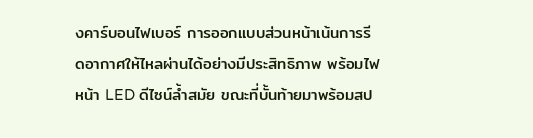งคาร์บอนไฟเบอร์ การออกแบบส่วนหน้าเน้นการรีดอากาศให้ไหลผ่านได้อย่างมีประสิทธิภาพ พร้อมไฟหน้า LED ดีไซน์ล้ำสมัย ขณะที่บั้นท้ายมาพร้อมสป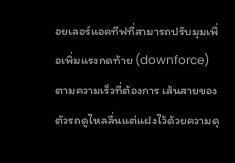อยเลอร์แอคทีฟที่สามารถปรับมุมเพื่อเพิ่มแรงกดท้าย (downforce) ตามความเร็วที่ต้องการ เส้นสายของตัวรถดูไหลลื่นแต่แฝงไว้ด้วยความดุ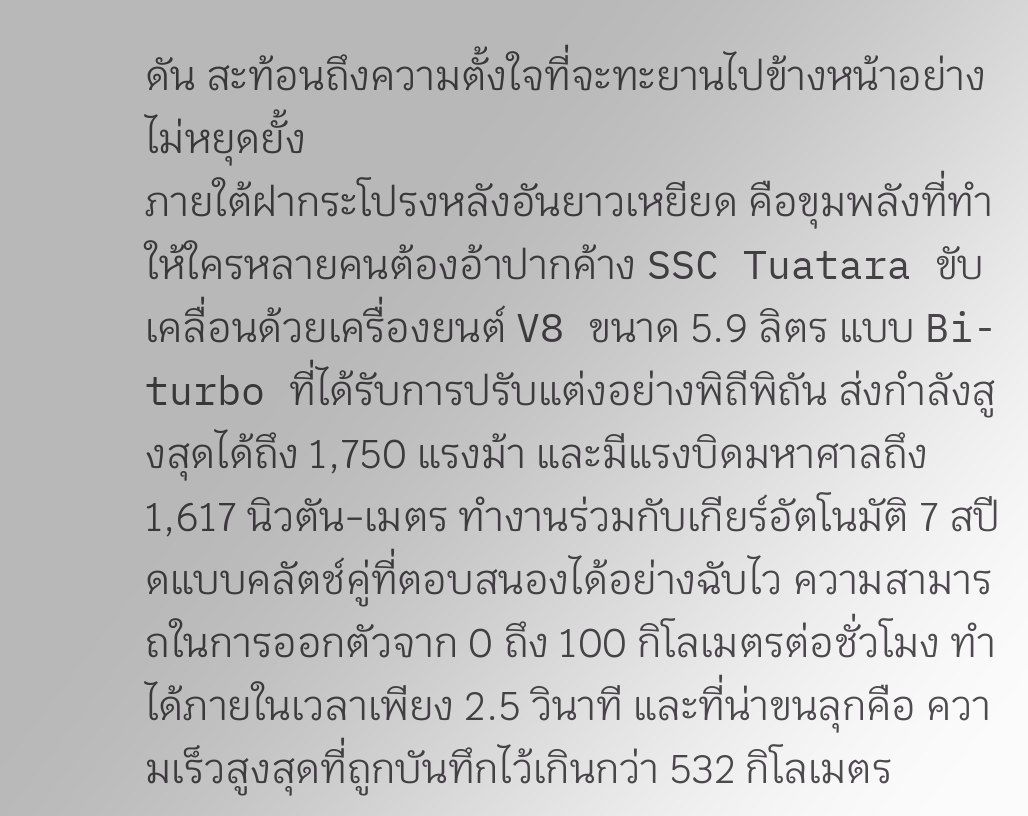ดัน สะท้อนถึงความตั้งใจที่จะทะยานไปข้างหน้าอย่างไม่หยุดยั้ง
ภายใต้ฝากระโปรงหลังอันยาวเหยียด คือขุมพลังที่ทำให้ใครหลายคนต้องอ้าปากค้าง SSC Tuatara ขับเคลื่อนด้วยเครื่องยนต์ V8 ขนาด 5.9 ลิตร แบบ Bi-turbo ที่ได้รับการปรับแต่งอย่างพิถีพิถัน ส่งกำลังสูงสุดได้ถึง 1,750 แรงม้า และมีแรงบิดมหาศาลถึง 1,617 นิวตัน-เมตร ทำงานร่วมกับเกียร์อัตโนมัติ 7 สปีดแบบคลัตช์คู่ที่ตอบสนองได้อย่างฉับไว ความสามารถในการออกตัวจาก 0 ถึง 100 กิโลเมตรต่อชั่วโมง ทำได้ภายในเวลาเพียง 2.5 วินาที และที่น่าขนลุกคือ ความเร็วสูงสุดที่ถูกบันทึกไว้เกินกว่า 532 กิโลเมตร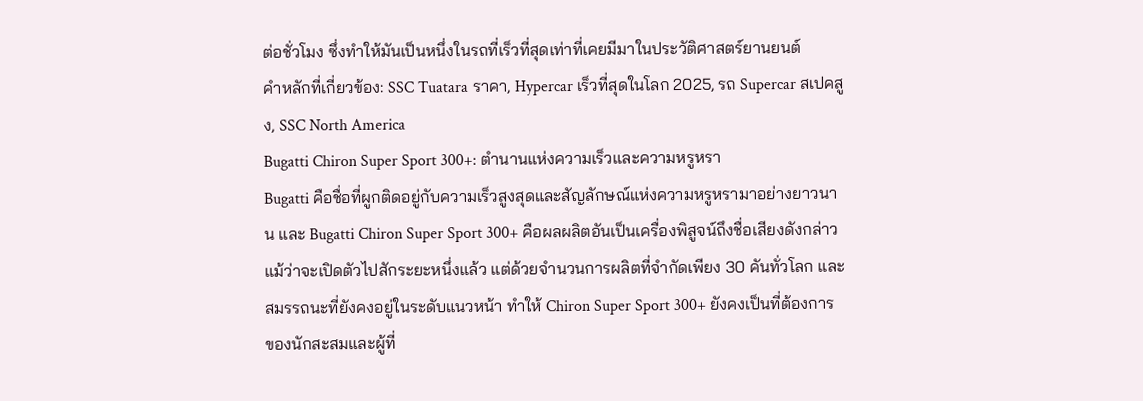ต่อชั่วโมง ซึ่งทำให้มันเป็นหนึ่งในรถที่เร็วที่สุดเท่าที่เคยมีมาในประวัติศาสตร์ยานยนต์
คำหลักที่เกี่ยวข้อง: SSC Tuatara ราคา, Hypercar เร็วที่สุดในโลก 2025, รถ Supercar สเปคสูง, SSC North America
Bugatti Chiron Super Sport 300+: ตำนานแห่งความเร็วและความหรูหรา
Bugatti คือชื่อที่ผูกติดอยู่กับความเร็วสูงสุดและสัญลักษณ์แห่งความหรูหรามาอย่างยาวนาน และ Bugatti Chiron Super Sport 300+ คือผลผลิตอันเป็นเครื่องพิสูจน์ถึงชื่อเสียงดังกล่าว แม้ว่าจะเปิดตัวไปสักระยะหนึ่งแล้ว แต่ด้วยจำนวนการผลิตที่จำกัดเพียง 30 คันทั่วโลก และสมรรถนะที่ยังคงอยู่ในระดับแนวหน้า ทำให้ Chiron Super Sport 300+ ยังคงเป็นที่ต้องการของนักสะสมและผู้ที่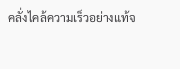คลั่งไคล้ความเร็วอย่างแท้จ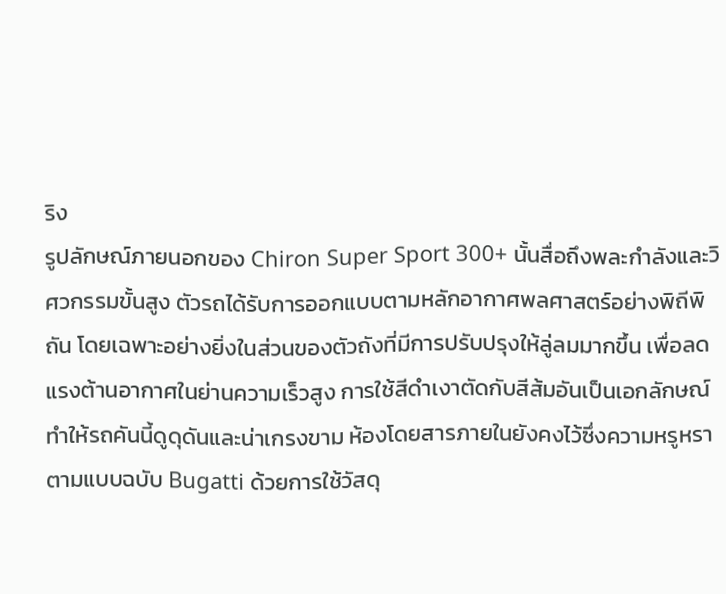ริง
รูปลักษณ์ภายนอกของ Chiron Super Sport 300+ นั้นสื่อถึงพละกำลังและวิศวกรรมขั้นสูง ตัวรถได้รับการออกแบบตามหลักอากาศพลศาสตร์อย่างพิถีพิถัน โดยเฉพาะอย่างยิ่งในส่วนของตัวถังที่มีการปรับปรุงให้ลู่ลมมากขึ้น เพื่อลดแรงต้านอากาศในย่านความเร็วสูง การใช้สีดำเงาตัดกับสีส้มอันเป็นเอกลักษณ์ ทำให้รถคันนี้ดูดุดันและน่าเกรงขาม ห้องโดยสารภายในยังคงไว้ซึ่งความหรูหราตามแบบฉบับ Bugatti ด้วยการใช้วัสดุ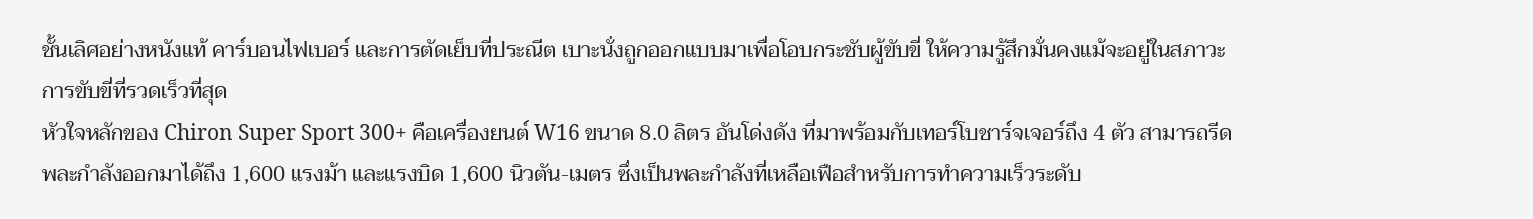ชั้นเลิศอย่างหนังแท้ คาร์บอนไฟเบอร์ และการตัดเย็บที่ประณีต เบาะนั่งถูกออกแบบมาเพื่อโอบกระชับผู้ขับขี่ ให้ความรู้สึกมั่นคงแม้จะอยู่ในสภาวะการขับขี่ที่รวดเร็วที่สุด
หัวใจหลักของ Chiron Super Sport 300+ คือเครื่องยนต์ W16 ขนาด 8.0 ลิตร อันโด่งดัง ที่มาพร้อมกับเทอร์โบชาร์จเจอร์ถึง 4 ตัว สามารถรีดพละกำลังออกมาได้ถึง 1,600 แรงม้า และแรงบิด 1,600 นิวตัน-เมตร ซึ่งเป็นพละกำลังที่เหลือเฟือสำหรับการทำความเร็วระดับ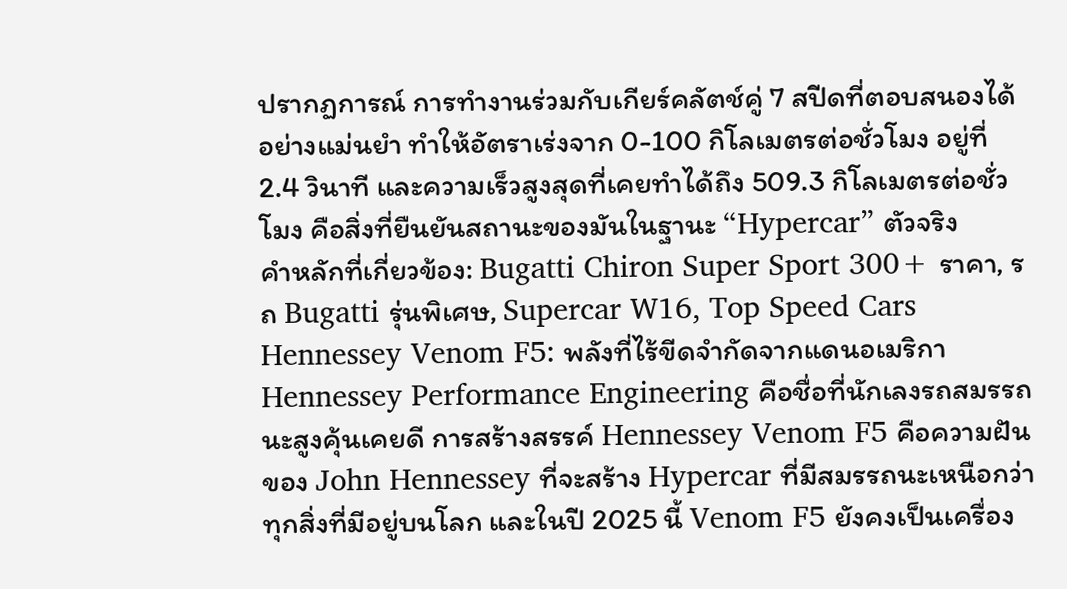ปรากฏการณ์ การทำงานร่วมกับเกียร์คลัตช์คู่ 7 สปีดที่ตอบสนองได้อย่างแม่นยำ ทำให้อัตราเร่งจาก 0-100 กิโลเมตรต่อชั่วโมง อยู่ที่ 2.4 วินาที และความเร็วสูงสุดที่เคยทำได้ถึง 509.3 กิโลเมตรต่อชั่วโมง คือสิ่งที่ยืนยันสถานะของมันในฐานะ “Hypercar” ตัวจริง
คำหลักที่เกี่ยวข้อง: Bugatti Chiron Super Sport 300+ ราคา, รถ Bugatti รุ่นพิเศษ, Supercar W16, Top Speed Cars
Hennessey Venom F5: พลังที่ไร้ขีดจำกัดจากแดนอเมริกา
Hennessey Performance Engineering คือชื่อที่นักเลงรถสมรรถนะสูงคุ้นเคยดี การสร้างสรรค์ Hennessey Venom F5 คือความฝันของ John Hennessey ที่จะสร้าง Hypercar ที่มีสมรรถนะเหนือกว่าทุกสิ่งที่มีอยู่บนโลก และในปี 2025 นี้ Venom F5 ยังคงเป็นเครื่อง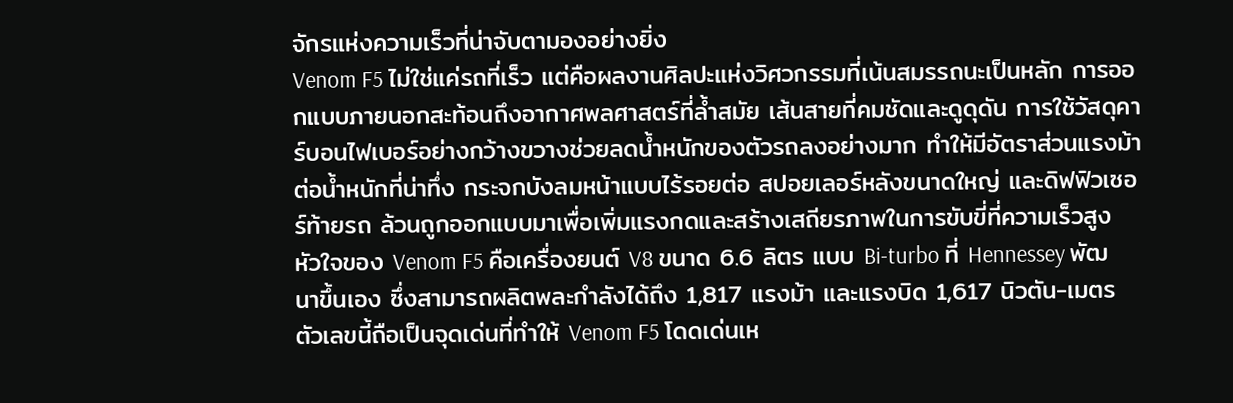จักรแห่งความเร็วที่น่าจับตามองอย่างยิ่ง
Venom F5 ไม่ใช่แค่รถที่เร็ว แต่คือผลงานศิลปะแห่งวิศวกรรมที่เน้นสมรรถนะเป็นหลัก การออกแบบภายนอกสะท้อนถึงอากาศพลศาสตร์ที่ล้ำสมัย เส้นสายที่คมชัดและดูดุดัน การใช้วัสดุคาร์บอนไฟเบอร์อย่างกว้างขวางช่วยลดน้ำหนักของตัวรถลงอย่างมาก ทำให้มีอัตราส่วนแรงม้าต่อน้ำหนักที่น่าทึ่ง กระจกบังลมหน้าแบบไร้รอยต่อ สปอยเลอร์หลังขนาดใหญ่ และดิฟฟิวเซอร์ท้ายรถ ล้วนถูกออกแบบมาเพื่อเพิ่มแรงกดและสร้างเสถียรภาพในการขับขี่ที่ความเร็วสูง
หัวใจของ Venom F5 คือเครื่องยนต์ V8 ขนาด 6.6 ลิตร แบบ Bi-turbo ที่ Hennessey พัฒนาขึ้นเอง ซึ่งสามารถผลิตพละกำลังได้ถึง 1,817 แรงม้า และแรงบิด 1,617 นิวตัน-เมตร ตัวเลขนี้ถือเป็นจุดเด่นที่ทำให้ Venom F5 โดดเด่นเห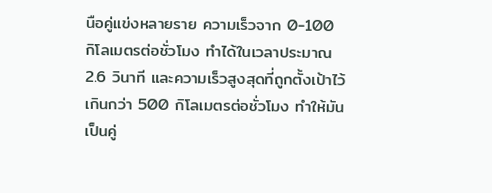นือคู่แข่งหลายราย ความเร็วจาก 0-100 กิโลเมตรต่อชั่วโมง ทำได้ในเวลาประมาณ 2.6 วินาที และความเร็วสูงสุดที่ถูกตั้งเป้าไว้เกินกว่า 500 กิโลเมตรต่อชั่วโมง ทำให้มันเป็นคู่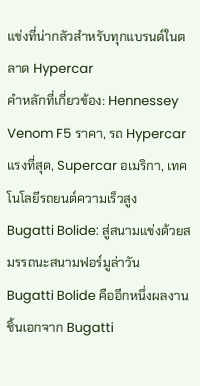แข่งที่น่ากลัวสำหรับทุกแบรนด์ในตลาด Hypercar
คำหลักที่เกี่ยวข้อง: Hennessey Venom F5 ราคา, รถ Hypercar แรงที่สุด, Supercar อเมริกา, เทคโนโลยีรถยนต์ความเร็วสูง
Bugatti Bolide: สู่สนามแข่งด้วยสมรรถนะสนามฟอร์มูล่าวัน
Bugatti Bolide คืออีกหนึ่งผลงานชิ้นเอกจาก Bugatti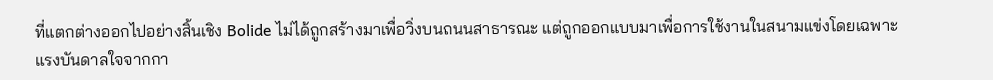ที่แตกต่างออกไปอย่างสิ้นเชิง Bolide ไม่ได้ถูกสร้างมาเพื่อวิ่งบนถนนสาธารณะ แต่ถูกออกแบบมาเพื่อการใช้งานในสนามแข่งโดยเฉพาะ แรงบันดาลใจจากกา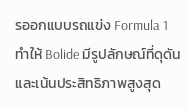รออกแบบรถแข่ง Formula 1 ทำให้ Bolide มีรูปลักษณ์ที่ดุดันและเน้นประสิทธิภาพสูงสุด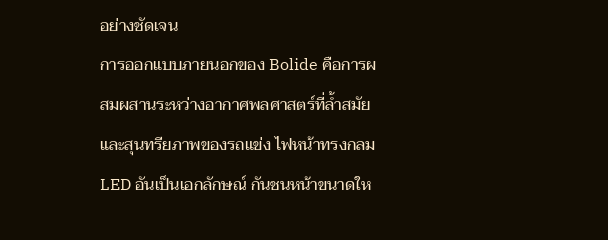อย่างชัดเจน
การออกแบบภายนอกของ Bolide คือการผสมผสานระหว่างอากาศพลศาสตร์ที่ล้ำสมัยและสุนทรียภาพของรถแข่ง ไฟหน้าทรงกลม LED อันเป็นเอกลักษณ์ กันชนหน้าขนาดให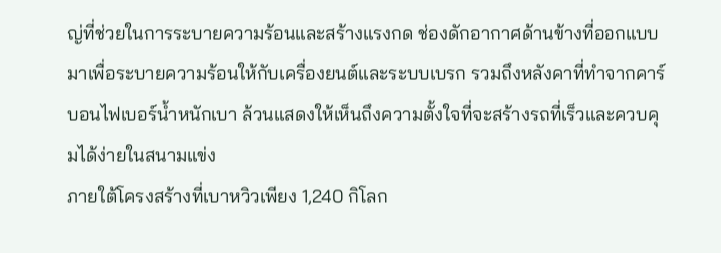ญ่ที่ช่วยในการระบายความร้อนและสร้างแรงกด ช่องดักอากาศด้านข้างที่ออกแบบมาเพื่อระบายความร้อนให้กับเครื่องยนต์และระบบเบรก รวมถึงหลังคาที่ทำจากคาร์บอนไฟเบอร์น้ำหนักเบา ล้วนแสดงให้เห็นถึงความตั้งใจที่จะสร้างรถที่เร็วและควบคุมได้ง่ายในสนามแข่ง
ภายใต้โครงสร้างที่เบาหวิวเพียง 1,240 กิโลก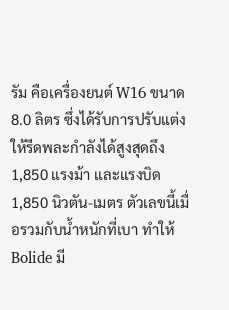รัม คือเครื่องยนต์ W16 ขนาด 8.0 ลิตร ซึ่งได้รับการปรับแต่งให้รีดพละกำลังได้สูงสุดถึง 1,850 แรงม้า และแรงบิด 1,850 นิวตัน-เมตร ตัวเลขนี้เมื่อรวมกับน้ำหนักที่เบา ทำให้ Bolide มี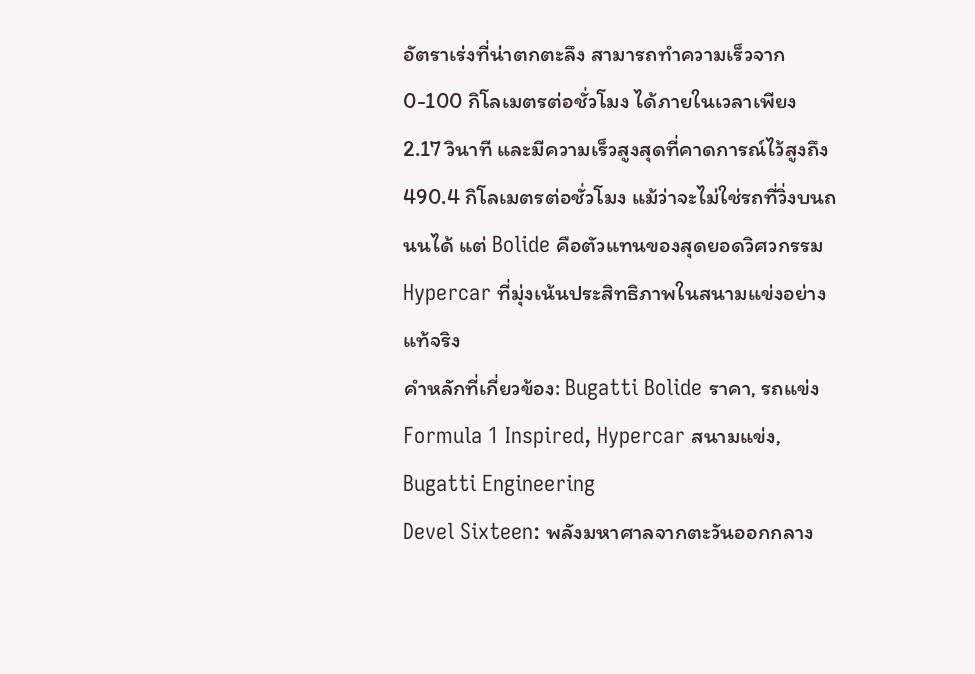อัตราเร่งที่น่าตกตะลึง สามารถทำความเร็วจาก 0-100 กิโลเมตรต่อชั่วโมง ได้ภายในเวลาเพียง 2.17 วินาที และมีความเร็วสูงสุดที่คาดการณ์ไว้สูงถึง 490.4 กิโลเมตรต่อชั่วโมง แม้ว่าจะไม่ใช่รถที่วิ่งบนถนนได้ แต่ Bolide คือตัวแทนของสุดยอดวิศวกรรม Hypercar ที่มุ่งเน้นประสิทธิภาพในสนามแข่งอย่างแท้จริง
คำหลักที่เกี่ยวข้อง: Bugatti Bolide ราคา, รถแข่ง Formula 1 Inspired, Hypercar สนามแข่ง, Bugatti Engineering
Devel Sixteen: พลังมหาศาลจากตะวันออกกลาง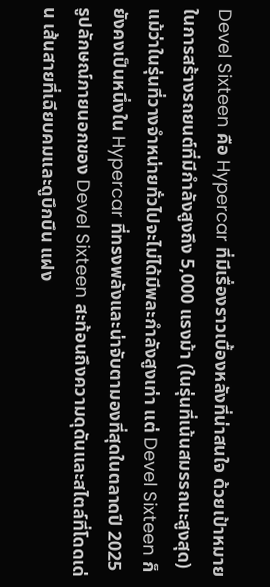Devel Sixteen คือ Hypercar ที่มีเรื่องราวเบื้องหลังที่น่าสนใจ ด้วยเป้าหมายในการสร้างรถยนต์ที่มีกำลังสูงถึง 5,000 แรงม้า (ในรุ่นที่เน้นสมรรถนะสูงสุด) แม้ว่าในรุ่นที่วางจำหน่ายทั่วไปจะไม่ได้มีพละกำลังสูงเท่า แต่ Devel Sixteen ก็ยังคงเป็นหนึ่งใน Hypercar ที่ทรงพลังและน่าจับตามองที่สุดในตลาดปี 2025
รูปลักษณ์ภายนอกของ Devel Sixteen สะท้อนถึงความดุดันและสไตล์ที่โดดเด่น เส้นสายที่เฉียบคมและดูบึกบึน แฝง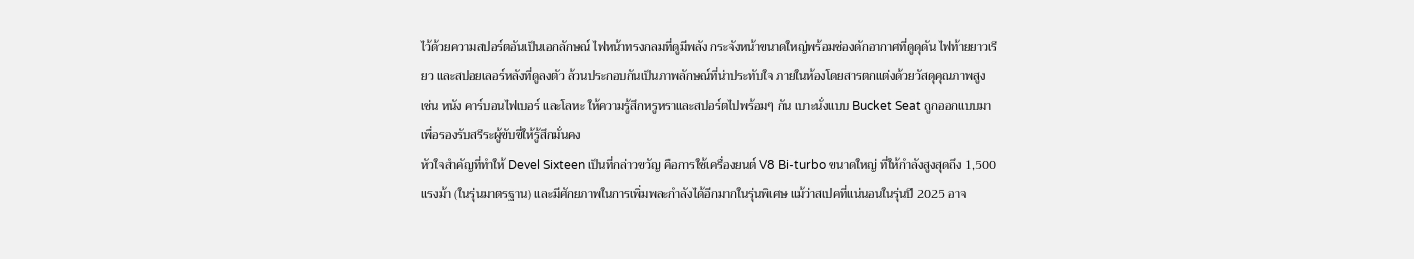ไว้ด้วยความสปอร์ตอันเป็นเอกลักษณ์ ไฟหน้าทรงกลมที่ดูมีพลัง กระจังหน้าขนาดใหญ่พร้อมช่องดักอากาศที่ดูดุดัน ไฟท้ายยาวเรียว และสปอยเลอร์หลังที่ดูลงตัว ล้วนประกอบกันเป็นภาพลักษณ์ที่น่าประทับใจ ภายในห้องโดยสารตกแต่งด้วยวัสดุคุณภาพสูง เช่น หนัง คาร์บอนไฟเบอร์ และโลหะ ให้ความรู้สึกหรูหราและสปอร์ตไปพร้อมๆ กัน เบาะนั่งแบบ Bucket Seat ถูกออกแบบมาเพื่อรองรับสรีระผู้ขับขี่ให้รู้สึกมั่นคง
หัวใจสำคัญที่ทำให้ Devel Sixteen เป็นที่กล่าวขวัญ คือการใช้เครื่องยนต์ V8 Bi-turbo ขนาดใหญ่ ที่ให้กำลังสูงสุดถึง 1,500 แรงม้า (ในรุ่นมาตรฐาน) และมีศักยภาพในการเพิ่มพละกำลังได้อีกมากในรุ่นพิเศษ แม้ว่าสเปคที่แน่นอนในรุ่นปี 2025 อาจ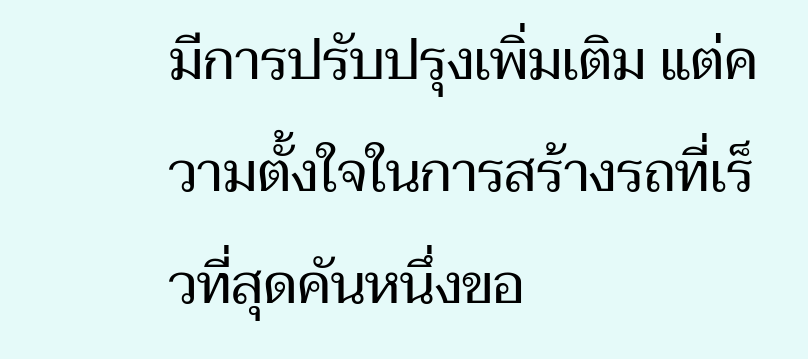มีการปรับปรุงเพิ่มเติม แต่ความตั้งใจในการสร้างรถที่เร็วที่สุดคันหนึ่งขอ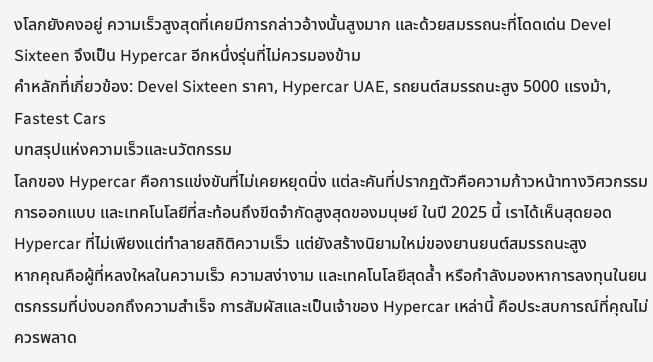งโลกยังคงอยู่ ความเร็วสูงสุดที่เคยมีการกล่าวอ้างนั้นสูงมาก และด้วยสมรรถนะที่โดดเด่น Devel Sixteen จึงเป็น Hypercar อีกหนึ่งรุ่นที่ไม่ควรมองข้าม
คำหลักที่เกี่ยวข้อง: Devel Sixteen ราคา, Hypercar UAE, รถยนต์สมรรถนะสูง 5000 แรงม้า, Fastest Cars
บทสรุปแห่งความเร็วและนวัตกรรม
โลกของ Hypercar คือการแข่งขันที่ไม่เคยหยุดนิ่ง แต่ละคันที่ปรากฏตัวคือความก้าวหน้าทางวิศวกรรม การออกแบบ และเทคโนโลยีที่สะท้อนถึงขีดจำกัดสูงสุดของมนุษย์ ในปี 2025 นี้ เราได้เห็นสุดยอด Hypercar ที่ไม่เพียงแต่ทำลายสถิติความเร็ว แต่ยังสร้างนิยามใหม่ของยานยนต์สมรรถนะสูง
หากคุณคือผู้ที่หลงใหลในความเร็ว ความสง่างาม และเทคโนโลยีสุดล้ำ หรือกำลังมองหาการลงทุนในยนตรกรรมที่บ่งบอกถึงความสำเร็จ การสัมผัสและเป็นเจ้าของ Hypercar เหล่านี้ คือประสบการณ์ที่คุณไม่ควรพลาด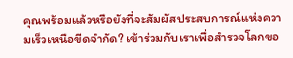คุณพร้อมแล้วหรือยังที่จะสัมผัสประสบการณ์แห่งความเร็วเหนือขีดจำกัด? เข้าร่วมกับเราเพื่อสำรวจโลกขอ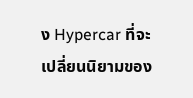ง Hypercar ที่จะเปลี่ยนนิยามของ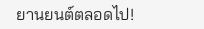ยานยนต์ตลอดไป!